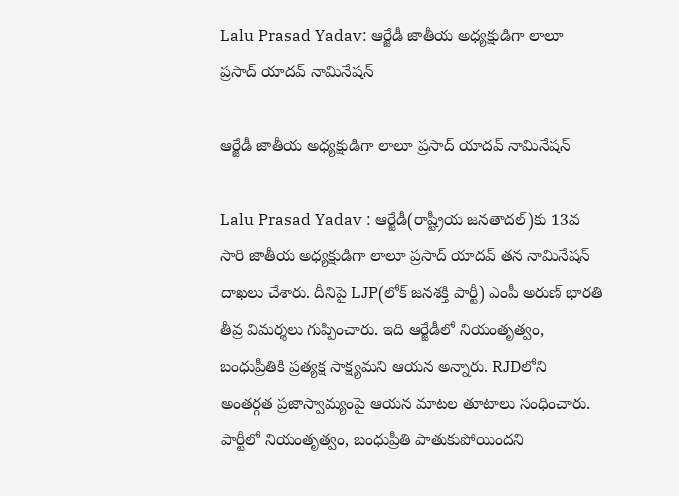Lalu Prasad Yadav: ఆర్జేడీ జాతీయ అధ్యక్షుడిగా లాలూ ప్రసాద్ యాదవ్ నామినేషన్

ఆర్జేడీ జాతీయ అధ్యక్షుడిగా లాలూ ప్రసాద్ యాదవ్ నామినేషన్

Lalu Prasad Yadav : ఆర్జేడీ(రాష్ట్రీయ జనతాదల్)కు 13వ సారి జాతీయ అధ్యక్షుడిగా లాలూ ప్రసాద్ యాదవ్ తన నామినేషన్ దాఖలు చేశారు. దీనిపై LJP(లోక్ జనశక్తి పార్టీ) ఎంపీ అరుణ్ భారతి తీవ్ర విమర్శలు గుప్పించారు. ఇది ఆర్జేడీలో నియంతృత్వం, బంధుప్రీతికి ప్రత్యక్ష సాక్ష్యమని ఆయన అన్నారు. RJDలోని అంతర్గత ప్రజాస్వామ్యంపై ఆయన మాటల తూటాలు సంధించారు. పార్టీలో నియంతృత్వం, బంధుప్రీతి పాతుకుపోయిందని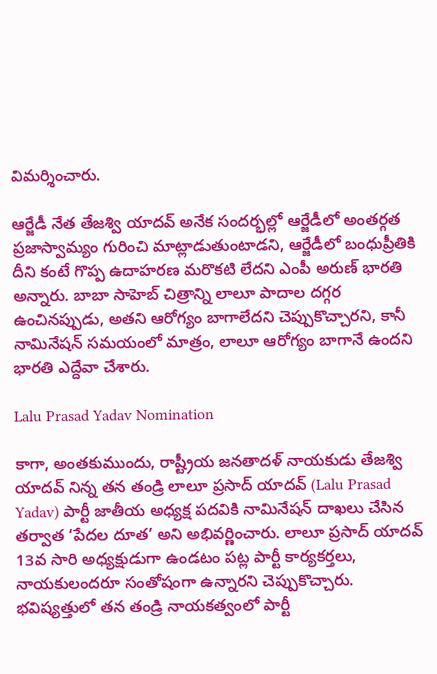విమర్శించారు.

ఆర్జేడీ నేత తేజశ్వి యాదవ్ అనేక సందర్భల్లో ఆర్జేడీలో అంతర్గత ప్రజాస్వామ్యం గురించి మాట్లాడుతుంటాడని, ఆర్జేడీలో బంధుప్రీతికి దీని కంటే గొప్ప ఉదాహరణ మరొకటి లేదని ఎంపీ అరుణ్ భారతి అన్నారు. బాబా సాహెబ్ చిత్రాన్ని లాలూ పాదాల దగ్గర ఉంచినప్పుడు, అతని ఆరోగ్యం బాగాలేదని చెప్పుకొచ్చారని, కానీ నామినేషన్ సమయంలో మాత్రం, లాలూ ఆరోగ్యం బాగానే ఉందని భారతి ఎద్దేవా చేశారు.

Lalu Prasad Yadav Nomination

కాగా, అంతకుముందు, రాష్ట్రీయ జనతాదళ్ నాయకుడు తేజశ్వి యాదవ్ నిన్న తన తండ్రి లాలూ ప్రసాద్ యాదవ్‌ (Lalu Prasad Yadav) పార్టీ జాతీయ అధ్యక్ష పదవికి నామినేషన్ దాఖలు చేసిన తర్వాత ‘పేదల దూత’ అని అభివర్ణించారు. లాలూ ప్రసాద్ యాదవ్ 13వ సారి అధ్యక్షుడుగా ఉండటం పట్ల పార్టీ కార్యకర్తలు, నాయకులందరూ సంతోషంగా ఉన్నారని చెప్పుకొచ్చారు. భవిష్యత్తులో తన తండ్రి నాయకత్వంలో పార్టీ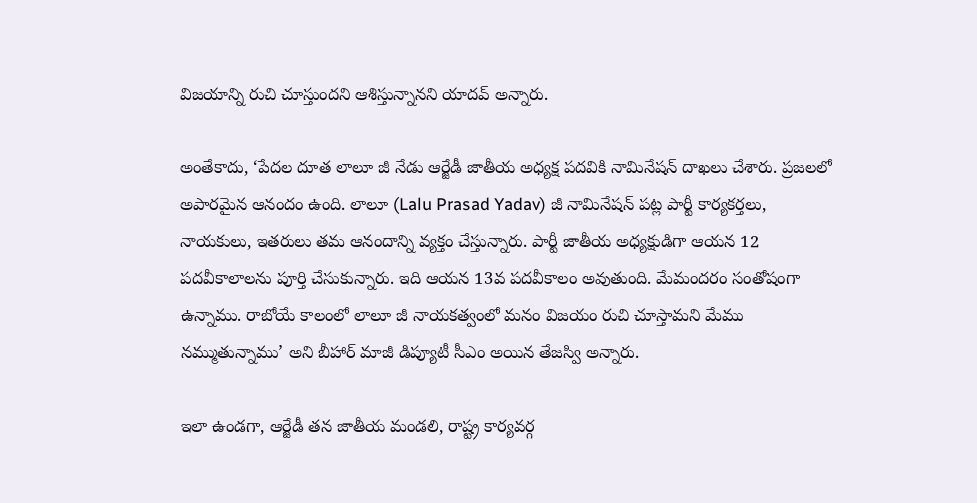విజయాన్ని రుచి చూస్తుందని ఆశిస్తున్నానని యాదవ్ అన్నారు.

అంతేకాదు, ‘పేదల దూత లాలూ జీ నేడు ఆర్జేడీ జాతీయ అధ్యక్ష పదవికి నామినేషన్ దాఖలు చేశారు. ప్రజలలో అపారమైన ఆనందం ఉంది. లాలూ (Lalu Prasad Yadav) జీ నామినేషన్ పట్ల పార్టీ కార్యకర్తలు, నాయకులు, ఇతరులు తమ ఆనందాన్ని వ్యక్తం చేస్తున్నారు. పార్టీ జాతీయ అధ్యక్షుడిగా ఆయన 12 పదవీకాలాలను పూర్తి చేసుకున్నారు. ఇది ఆయన 13వ పదవీకాలం అవుతుంది. మేమందరం సంతోషంగా ఉన్నాము. రాబోయే కాలంలో లాలూ జీ నాయకత్వంలో మనం విజయం రుచి చూస్తామని మేము నమ్ముతున్నాము’ అని బీహార్ మాజీ డిప్యూటీ సీఎం అయిన తేజస్వి అన్నారు.

ఇలా ఉండగా, ఆర్జేడీ తన జాతీయ మండలి, రాష్ట్ర కార్యవర్గ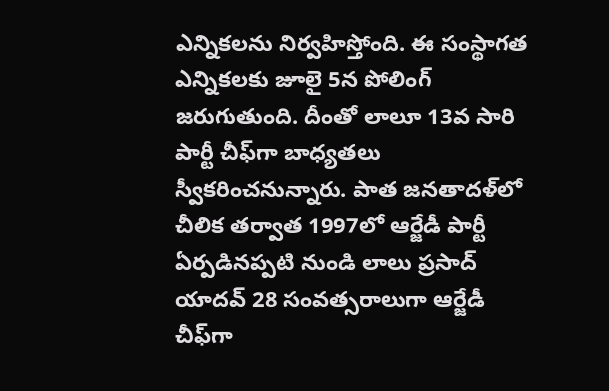ఎన్నికలను నిర్వహిస్తోంది. ఈ సంస్థాగత ఎన్నికలకు జూలై 5న పోలింగ్ జరుగుతుంది. దీంతో లాలూ 13వ సారి పార్టీ చీఫ్‌గా బాధ్యతలు స్వీకరించనున్నారు. పాత జనతాదళ్‌లో చీలిక తర్వాత 1997లో ఆర్జేడీ పార్టీ ఏర్పడినప్పటి నుండి లాలు ప్రసాద్ యాదవ్ 28 సంవత్సరాలుగా ఆర్జేడీ చీఫ్‌గా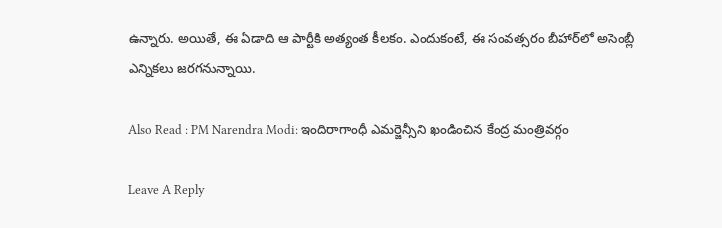ఉన్నారు. అయితే, ఈ ఏడాది ఆ పార్టీకి అత్యంత కీలకం. ఎందుకంటే, ఈ సంవత్సరం బీహార్‌లో అసెంబ్లీ ఎన్నికలు జరగనున్నాయి.

Also Read : PM Narendra Modi: ఇందిరాగాంధీ ఎమర్జెన్సీని ఖండించిన కేంద్ర మంత్రివర్గం

Leave A Reply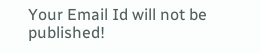Your Email Id will not be published!